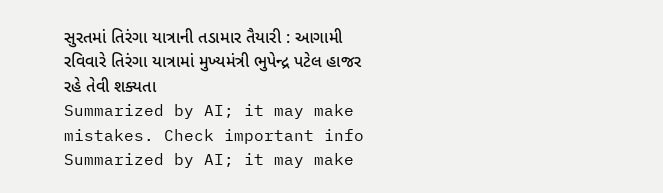સુરતમાં તિરંગા યાત્રાની તડામાર તૈયારી : આગામી રવિવારે તિરંગા યાત્રામાં મુખ્યમંત્રી ભુપેન્દ્ર પટેલ હાજર રહે તેવી શક્યતા
Summarized by AI; it may make mistakes. Check important info
Summarized by AI; it may make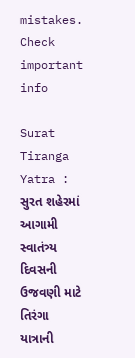mistakes. Check important info

Surat Tiranga Yatra : સુરત શહેરમાં આગામી સ્વાતંત્ર્ય દિવસની ઉજવણી માટે તિરંગા યાત્રાની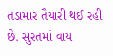તડામાર તૈયારી થઈ રહી છે. સુરતમાં વાય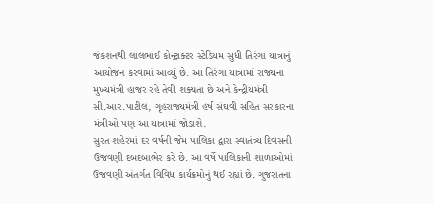જંકશનથી લાલભાઈ કોન્ટ્રાક્ટર સ્ટેડિયમ સુધી તિરંગા યાત્રાનું આયોજન કરવામાં આવ્યું છે. આ તિરંગા યાત્રામાં રાજ્યના મુખ્યમંત્રી હાજર રહે તેવી શક્યતા છે અને કેન્દ્રીયમંત્રી સી.આર.પાટીલ, ગૃહરાજ્યમંત્રી હર્ષ સંઘવી સહિત સરકારના મંત્રીઓ પણ આ યાત્રામાં જોડાશે.
સુરત શહેરમાં દર વર્ષની જેમ પાલિકા દ્વારા સ્વાતંત્ર્ય દિવસની ઉજવણી દબદબાભેર કરે છે. આ વર્ષે પાલિકાની શાળાઓમાં ઉજવણી અંતર્ગત વિવિધ કાર્યક્રમોનું થઈ રહ્યાં છે. ગુજરાતના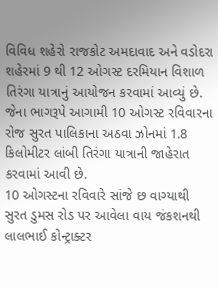વિવિધ શહેરો રાજકોટ અમદાવાદ અને વડોદરા શહેરમાં 9 થી 12 ઓગસ્ટ દરમિયાન વિશાળ તિરંગા યાત્રાનું આયોજન કરવામાં આવ્યું છે. જેના ભાગરૂપે આગામી 10 ઓગસ્ટ રવિવારના રોજ સુરત પાલિકાના અઠવા ઝોનમાં 1.8 કિલોમીટર લાંબી તિરંગા યાત્રાની જાહેરાત કરવામાં આવી છે.
10 ઓગસ્ટના રવિવારે સાંજે છ વાગ્યાથી સુરત ડુમસ રોડ પર આવેલા વાય જંકશનથી લાલભાઈ કોન્ટ્રાક્ટર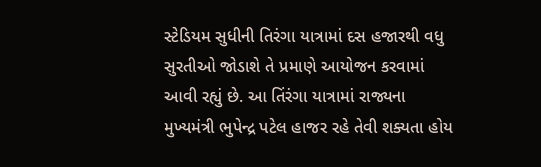સ્ટેડિયમ સુધીની તિરંગા યાત્રામાં દસ હજારથી વધુ સુરતીઓ જોડાશે તે પ્રમાણે આયોજન કરવામાં આવી રહ્યું છે. આ તિંરંગા યાત્રામાં રાજ્યના મુખ્યમંત્રી ભુપેન્દ્ર પટેલ હાજર રહે તેવી શક્યતા હોય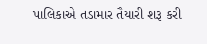પાલિકાએ તડામાર તૈયારી શરૂ કરી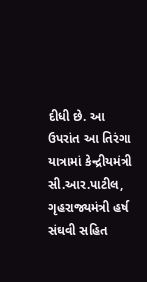દીધી છે. આ ઉપરાંત આ તિરંગા યાત્રામાં કેન્દ્રીયમંત્રી સી.આર.પાટીલ, ગૃહરાજ્યમંત્રી હર્ષ સંઘવી સહિત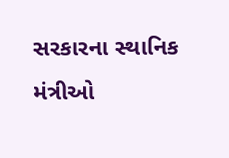સરકારના સ્થાનિક મંત્રીઓ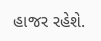હાજર રહેશે.